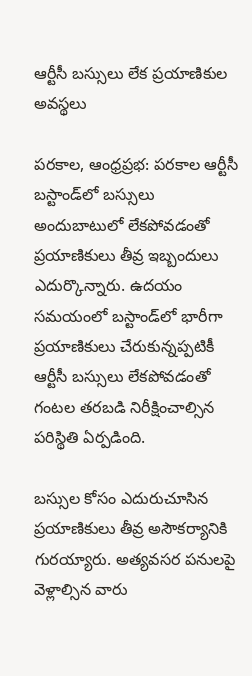ఆర్టీసీ బస్సులు లేక ప్రయాణికుల అవస్థలు

పరకాల, ఆంధ్రప్రభ: పరకాల ఆర్టీసీ బస్టాండ్‌లో బస్సులు అందుబాటులో లేకపోవడంతో ప్రయాణికులు తీవ్ర ఇబ్బందులు ఎదుర్కొన్నారు. ఉదయం సమయంలో బస్టాండ్‌లో భారీగా ప్రయాణికులు చేరుకున్నప్పటికీ ఆర్టీసీ బస్సులు లేకపోవడంతో గంటల తరబడి నిరీక్షించాల్సిన పరిస్థితి ఏర్పడింది.

బస్సుల కోసం ఎదురుచూసిన ప్రయాణికులు తీవ్ర అసౌకర్యానికి గురయ్యారు. అత్యవసర పనులపై వెళ్లాల్సిన వారు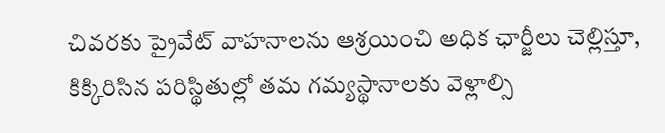చివరకు ప్రైవేట్ వాహనాలను ఆశ్రయించి అధిక ఛార్జీలు చెల్లిస్తూ, కిక్కిరిసిన పరిస్థితుల్లో తమ గమ్యస్థానాలకు వెళ్లాల్సి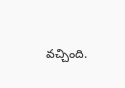వచ్చింది.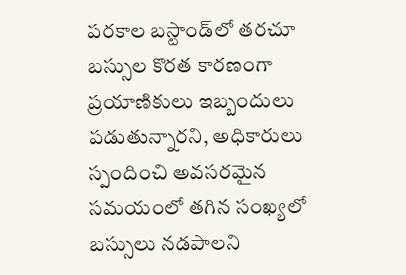పరకాల బస్టాండ్‌లో తరచూ బస్సుల కొరత కారణంగా ప్రయాణికులు ఇబ్బందులు పడుతున్నారని, అధికారులు స్పందించి అవసరమైన సమయంలో తగిన సంఖ్యలో బస్సులు నడపాలని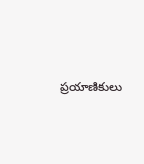ప్రయాణికులు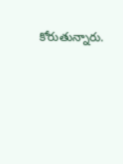కోరుతున్నారు.